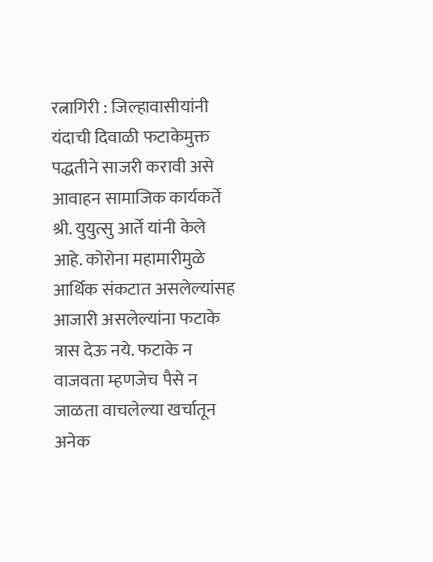रत्नागिरी : जिल्हावासीयांनी यंदाची दिवाळी फटाकेमुक्त पद्धतीने साजरी करावी असे आवाहन सामाजिक कार्यकर्ते श्री. युयुत्सु आर्ते यांनी केले आहे. कोरोना महामारीमुळे आर्थिक संकटात असलेल्यांसह आजारी असलेल्यांना फटाके त्रास देऊ नये. फटाके न वाजवता म्हणजेच पैसे न जाळता वाचलेल्या खर्चातून अनेक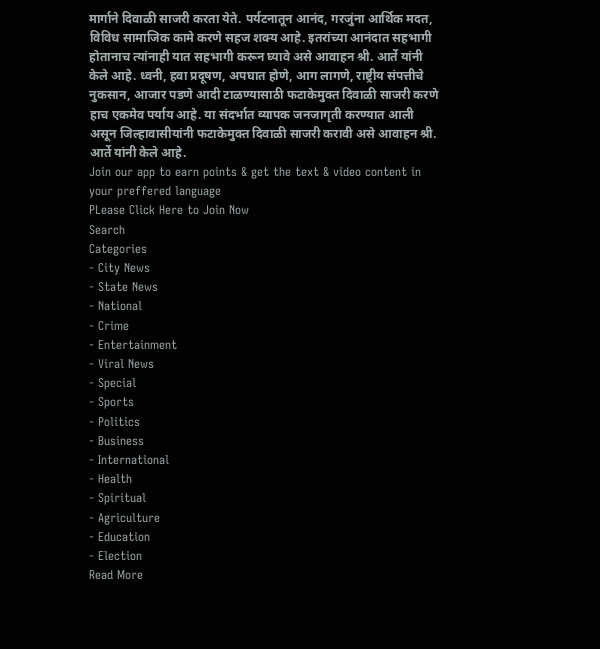मार्गाने दिवाळी साजरी करता येते. पर्यटनातून आनंद, गरजुंना आर्थिक मदत, विविध सामाजिक कामे करणे सहज शक्य आहे. इतरांच्या आनंदात सहभागी होतानाच त्यांनाही यात सहभागी करून घ्यावे असे आवाहन श्री. आर्ते यांनी केले आहे. ध्वनी, हवा प्रदूषण, अपघात होणे, आग लागणे, राष्ट्रीय संपत्तीचे नुकसान, आजार पडणे आदी टाळण्यासाठी फटाकेमुक्त दिवाळी साजरी करणे हाच एकमेव पर्याय आहे. या संदर्भात व्यापक जनजागृती करण्यात आली असून जिल्हावासीयांनी फटाकेमुक्त दिवाळी साजरी करावी असे आवाहन श्री. आर्ते यांनी केले आहे.
Join our app to earn points & get the text & video content in your preffered language
PLease Click Here to Join Now
Search
Categories
- City News
- State News
- National
- Crime
- Entertainment
- Viral News
- Special
- Sports
- Politics
- Business
- International
- Health
- Spiritual
- Agriculture
- Education
- Election
Read More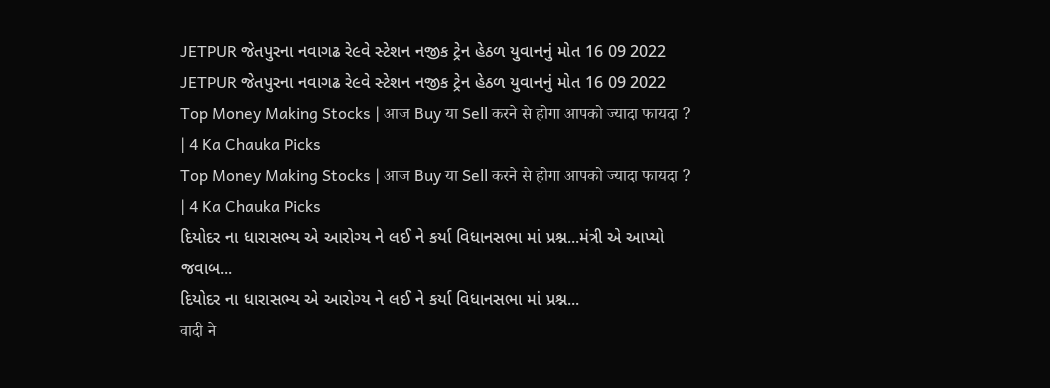JETPUR જેતપુરના નવાગઢ રે૯વે સ્ટેશન નજીક ટ્રેન હેઠળ યુવાનનું મોત 16 09 2022
JETPUR જેતપુરના નવાગઢ રે૯વે સ્ટેશન નજીક ટ્રેન હેઠળ યુવાનનું મોત 16 09 2022
Top Money Making Stocks | आज Buy या Sell करने से होगा आपको ज्यादा फायदा ? | 4 Ka Chauka Picks
Top Money Making Stocks | आज Buy या Sell करने से होगा आपको ज्यादा फायदा ? | 4 Ka Chauka Picks
દિયોદર ના ધારાસભ્ય એ આરોગ્ય ને લઈ ને કર્યા વિધાનસભા માં પ્રશ્ન...મંત્રી એ આપ્યો જવાબ...
દિયોદર ના ધારાસભ્ય એ આરોગ્ય ને લઈ ને કર્યા વિધાનસભા માં પ્રશ્ન...
वादी ने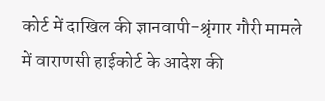कोर्ट में दाखिल की ज्ञानवापी-श्रृंगार गौरी मामले में वाराणसी हाईकोर्ट के आदेश की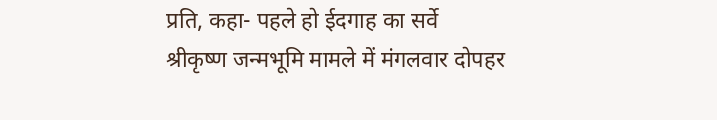प्रति, कहा- पहले हो ईदगाह का सर्वे
श्रीकृष्ण जन्मभूमि मामले में मंगलवार दोपहर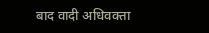बाद वादी अधिवक्ता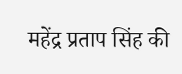महेंद्र प्रताप सिंह की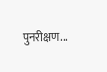पुनरीक्षण...